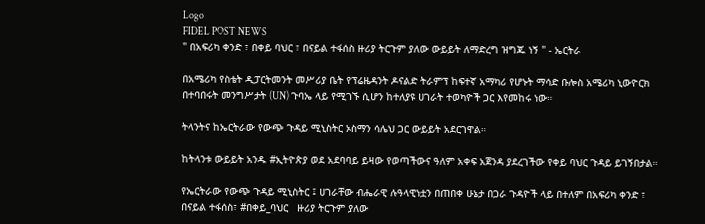Logo
FIDEL POST NEWS
" በአፍሪካ ቀንድ ፣ በቀይ ባህር ፣ በናይል ተፋሰስ ዙሪያ ትርጉም ያለው ውይይት ለማድረግ ዝግጁ ነኝ " - ኤርትራ

በአሜሪካ የስቴት ዲፓርትመንት መሥሪያ ቤት የፕሬዜዳንት ዶናልድ ትራምፕ ከፍተኛ አማካሪ የሆኑት ማሳድ ቡሎስ አሜሪካ ኒውዮርክ በተባበሩት መንግሥታት (UN) ጉባኤ ላይ የሚገኙ ሲሆን ከተለያዩ ሀገራት ተወካዮች ጋር እየመከሩ ነው።

ትላንትና ከኤርትራው የውጭ ጉዳይ ሚኒስትር ኦስማን ሳሌህ ጋር ውይይት አደርገዋል።

ከትላንቱ ውይይት አንዱ #ኢትዮጵያ ወደ አደባባይ ይዛው የወጣችውና ዓለም አቀፍ አጀንዳ ያደረገችው የቀይ ባህር ጉዳይ ይገኝበታል።

የኤርትራው የውጭ ጉዳይ ሚኒስትር ፤ ሀገራቸው ብሔራዊ ሉዓላዊነቷን በጠበቀ ሁኔታ በጋራ ጉዳዮች ላይ በተለም በአፍሪካ ቀንድ ፣ በናይል ተፋሰስ፣ #በቀይ_ባህር   ዙሪያ ትርጉም ያለው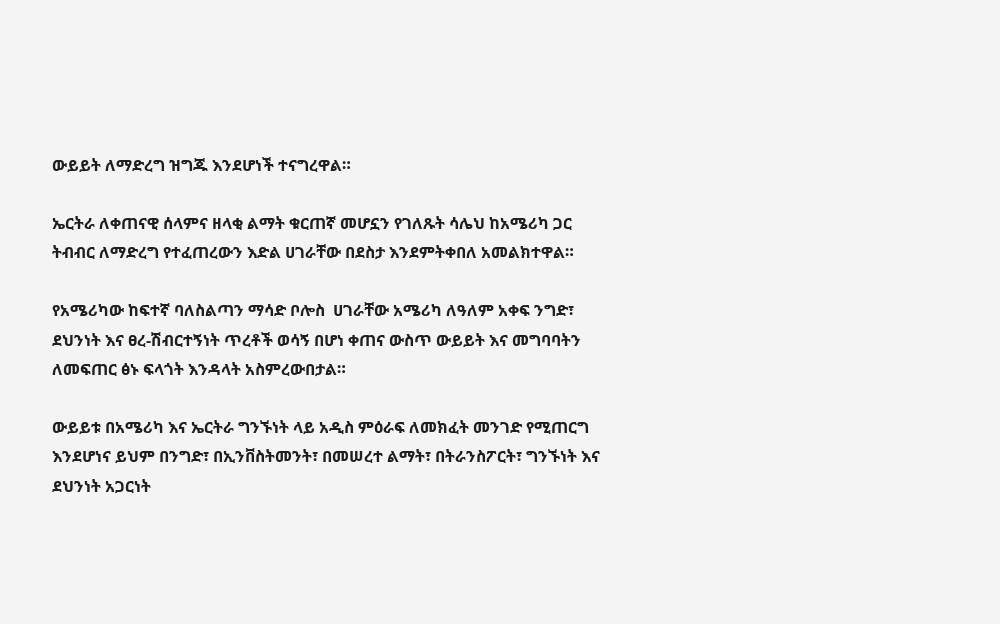ውይይት ለማድረግ ዝግጁ እንደሆነች ተናግረዋል።

ኤርትራ ለቀጠናዊ ሰላምና ዘላቂ ልማት ቁርጠኛ መሆኗን የገለጹት ሳሌህ ከአሜሪካ ጋር ትብብር ለማድረግ የተፈጠረውን እድል ሀገራቸው በደስታ እንደምትቀበለ አመልክተዋል።

የአሜሪካው ከፍተኛ ባለስልጣን ማሳድ ቦሎስ  ሀገራቸው አሜሪካ ለዓለም አቀፍ ንግድ፣ ደህንነት እና ፀረ-ሽብርተኝነት ጥረቶች ወሳኝ በሆነ ቀጠና ውስጥ ውይይት እና መግባባትን ለመፍጠር ፅኑ ፍላጎት እንዳላት አስምረውበታል።

ውይይቱ በአሜሪካ እና ኤርትራ ግንኙነት ላይ አዲስ ምዕራፍ ለመክፈት መንገድ የሚጠርግ እንደሆነና ይህም በንግድ፣ በኢንቨስትመንት፣ በመሠረተ ልማት፣ በትራንስፖርት፣ ግንኙነት እና ደህንነት አጋርነት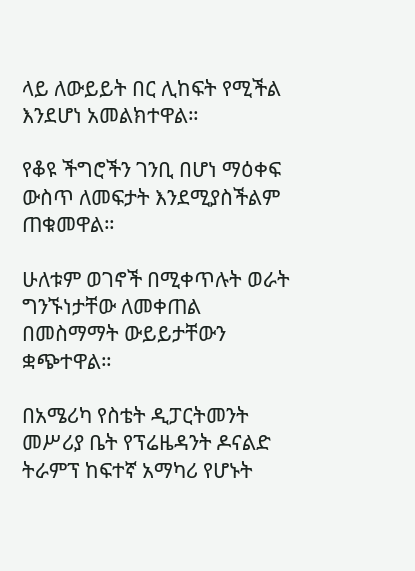ላይ ለውይይት በር ሊከፍት የሚችል እንደሆነ አመልክተዋል።

የቆዩ ችግሮችን ገንቢ በሆነ ማዕቀፍ ውስጥ ለመፍታት እንደሚያስችልም ጠቁመዋል።

ሁለቱም ወገኖች በሚቀጥሉት ወራት ግንኙነታቸው ለመቀጠል በመስማማት ውይይታቸውን ቋጭተዋል።

በአሜሪካ የስቴት ዲፓርትመንት መሥሪያ ቤት የፕሬዜዳንት ዶናልድ ትራምፕ ከፍተኛ አማካሪ የሆኑት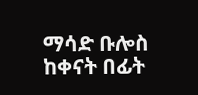ማሳድ ቡሎስ ከቀናት በፊት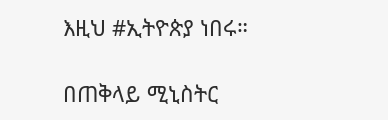እዚህ #ኢትዮጵያ ነበሩ።

በጠቅላይ ሚኒስትር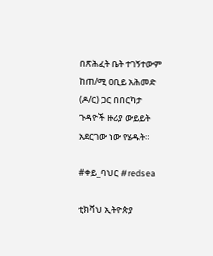በጽሕፈት ቤት ተገኝተውም ከጠ/ሚ ዐቢይ አሕመድ (ዶ/ር) ጋር በበርካታ ጉዳዮች ዙሪያ ውይይት አደርገው ነው የሄዱት።

#ቀይ_ባህር #redsea

ቲክቫህ ኢትዮጵያ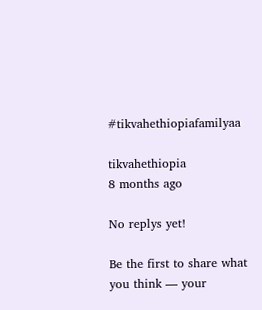#tikvahethiopiafamilyaa

tikvahethiopia
8 months ago

No replys yet!

Be the first to share what you think — your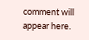comment will appear here.